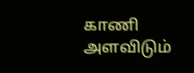காணி அளவிடும்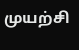முயற்சி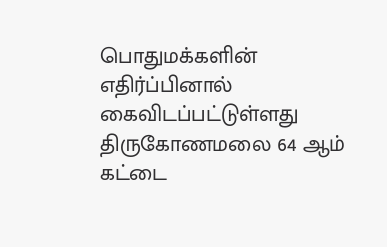பொதுமக்களின் எதிர்ப்பினால் கைவிடப்பட்டுள்ளது
திருகோணமலை 64 ஆம் கட்டை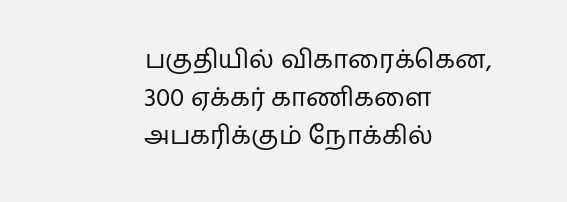பகுதியில் விகாரைக்கென, 300 ஏக்கர் காணிகளை அபகரிக்கும் நோக்கில்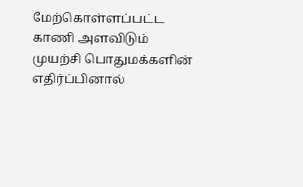மேற்கொள்ளப்பட்ட காணி அளவிடும் முயற்சி பொதுமக்களின் எதிர்ப்பினால்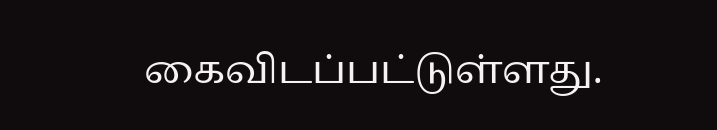கைவிடப்பட்டுள்ளது.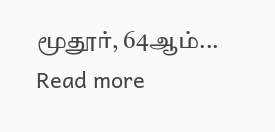மூதூர், 64ஆம்...
Read more